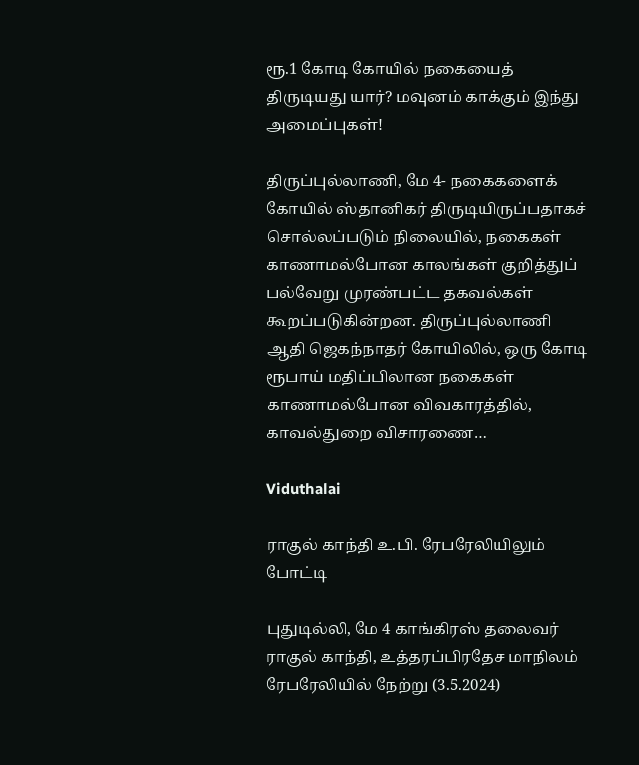ரூ.1 கோடி கோயில் நகையைத் திருடியது யார்? மவுனம் காக்கும் இந்து அமைப்புகள்!

திருப்புல்லாணி, மே 4- நகைகளைக் கோயில் ஸ்தானிகர் திருடியிருப்பதாகச் சொல்லப்படும் நிலையில், நகைகள் காணாமல்போன காலங்கள் குறித்துப் பல்வேறு முரண்பட்ட தகவல்கள் கூறப்படுகின்றன. திருப்புல்லாணி ஆதி ஜெகந்நாதர் கோயிலில், ஒரு கோடி ரூபாய் மதிப்பிலான நகைகள் காணாமல்போன விவகாரத்தில், காவல்துறை விசாரணை…

Viduthalai

ராகுல் காந்தி உ.பி. ரேபரேலியிலும் போட்டி

புதுடில்லி, மே 4 காங்கிரஸ் தலைவர் ராகுல் காந்தி, உத்தரப்பிரதேச மாநிலம் ரேபரேலியில் நேற்று (3.5.2024)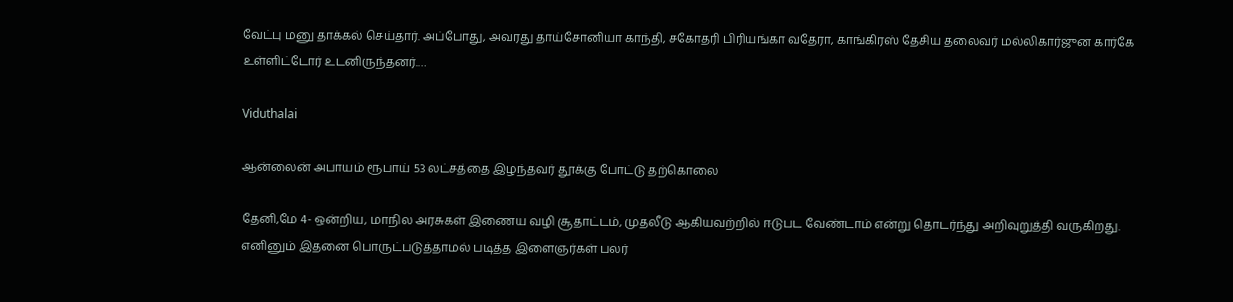வேட்பு மனு தாக்கல் செய்தார். அப்போது, அவரது தாய்சோனியா காந்தி, சகோதரி பிரியங்கா வதேரா, காங்கிரஸ் தேசிய தலைவர் மல்லிகார்ஜுன கார்கே உள்ளிட்டோர் உடனிருந்தனர்.…

Viduthalai

ஆன்லைன் அபாயம் ரூபாய் 53 லட்சத்தை இழந்தவர் தூக்கு போட்டு தற்கொலை

தேனி,மே 4- ஒன்றிய, மாநில அரசுகள் இணைய வழி சூதாட்டம், முதலீடு ஆகியவற்றில் ஈடுபட வேண்டாம் என்று தொடர்ந்து அறிவுறுத்தி வருகிறது. எனினும் இதனை பொருட்படுத்தாமல் படித்த இளைஞர்கள் பலர்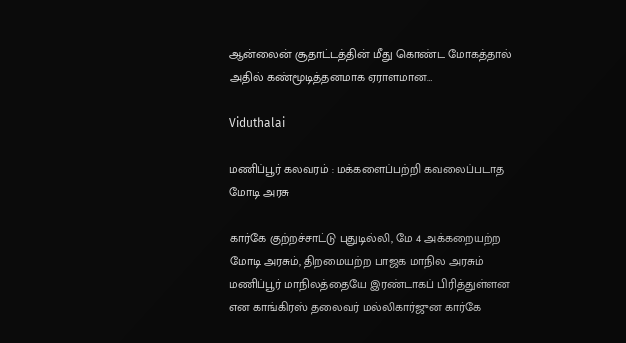ஆன்லைன் சூதாட்டத்தின் மீது கொண்ட மோகத்தால் அதில் கண்மூடித்தனமாக ஏராளமான…

Viduthalai

மணிப்பூர் கலவரம் : மக்களைப்பற்றி கவலைப்படாத மோடி அரசு

கார்கே குற்றச்சாட்டு புதுடில்லி, மே 4 அக்கறையற்ற மோடி அரசும், திறமையற்ற பாஜக மாநில அரசும் மணிப்பூர் மாநிலத்தையே இரண்டாகப் பிரித்துள்ளன என காங்கிரஸ் தலைவர் மல்லிகார்ஜுன கார்கே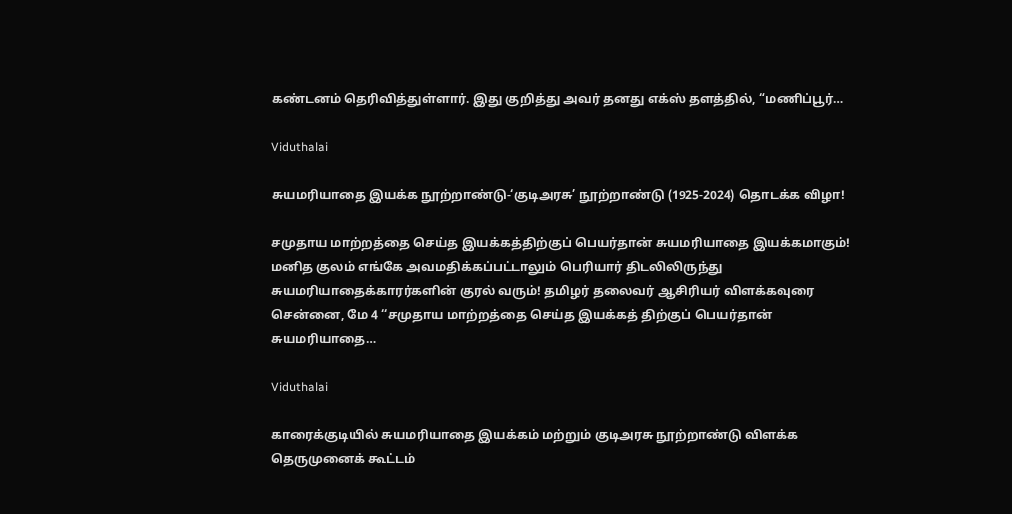கண்டனம் தெரிவித்துள்ளார். இது குறித்து அவர் தனது எக்ஸ் தளத்தில், “மணிப்பூர்…

Viduthalai

சுயமரியாதை இயக்க நூற்றாண்டு-‘குடிஅரசு’ நூற்றாண்டு (1925-2024) தொடக்க விழா!

சமுதாய மாற்றத்தை செய்த இயக்கத்திற்குப் பெயர்தான் சுயமரியாதை இயக்கமாகும்! மனித குலம் எங்கே அவமதிக்கப்பட்டாலும் பெரியார் திடலிலிருந்து சுயமரியாதைக்காரர்களின் குரல் வரும்! தமிழர் தலைவர் ஆசிரியர் விளக்கவுரை சென்னை, மே 4 ‘‘சமுதாய மாற்றத்தை செய்த இயக்கத் திற்குப் பெயர்தான் சுயமரியாதை…

Viduthalai

காரைக்குடியில் சுயமரியாதை இயக்கம் மற்றும் குடிஅரசு நூற்றாண்டு விளக்க தெருமுனைக் கூட்டம்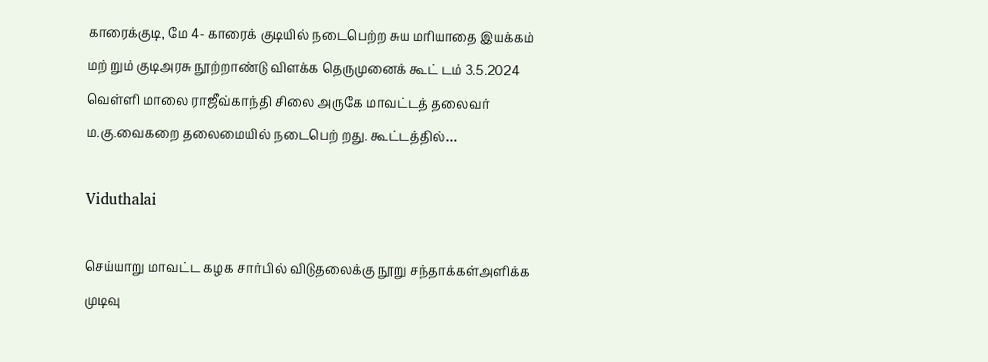காரைக்குடி, மே 4- காரைக் குடியில் நடைபெற்ற சுய மரியாதை இயக்கம் மற் றும் குடிஅரசு நூற்றாண்டு விளக்க தெருமுனைக் கூட் டம் 3.5.2024 வெள்ளி மாலை ராஜீவ்காந்தி சிலை அருகே மாவட்டத் தலைவர் ம.கு.வைகறை தலைமையில் நடைபெற் றது. கூட்டத்தில்…

Viduthalai

செய்யாறு மாவட்ட கழக சார்பில் விடுதலைக்கு நூறு சந்தாக்கள்அளிக்க முடிவு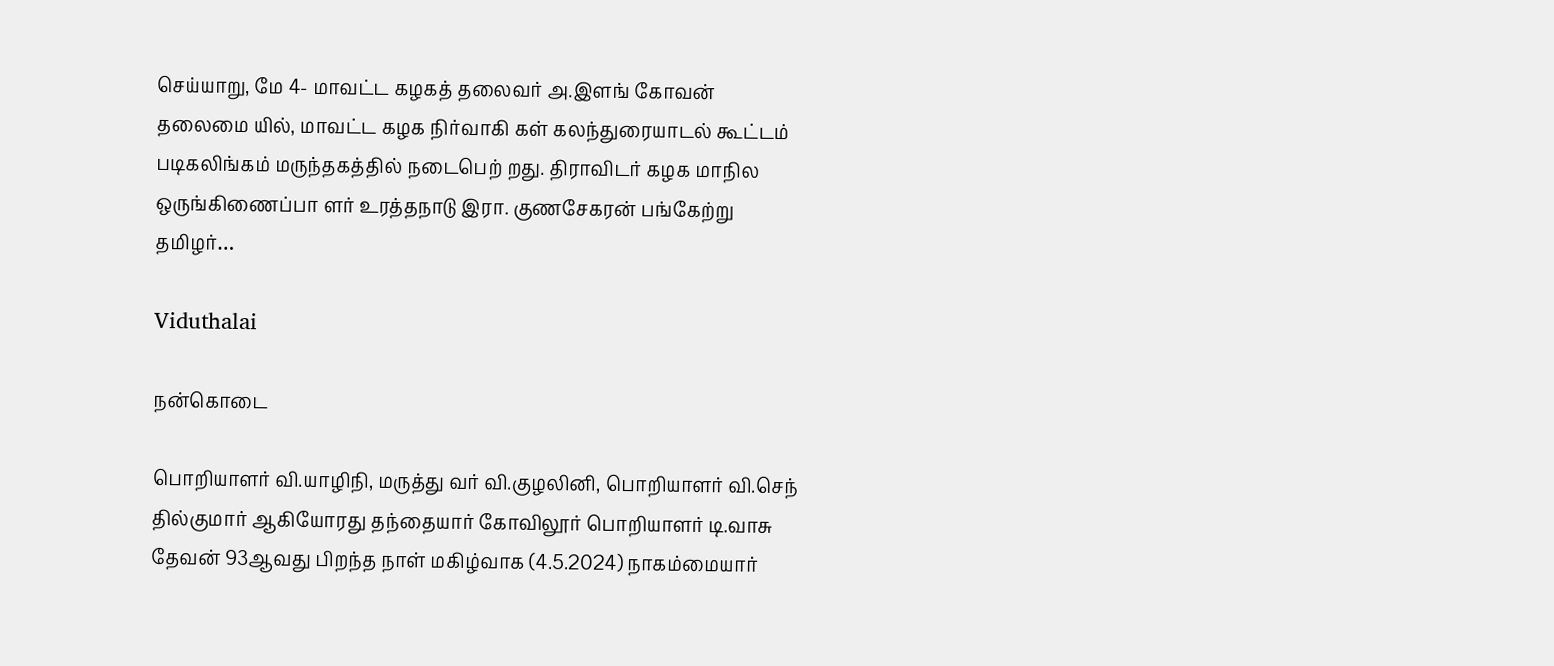செய்யாறு, மே 4- மாவட்ட கழகத் தலைவர் அ.இளங் கோவன் தலைமை யில், மாவட்ட கழக நிர்வாகி கள் கலந்துரையாடல் கூட்டம் படிகலிங்கம் மருந்தகத்தில் நடைபெற் றது. திராவிடர் கழக மாநில ஒருங்கிணைப்பா ளர் உரத்தநாடு இரா. குணசேகரன் பங்கேற்று தமிழர்…

Viduthalai

நன்கொடை

பொறியாளர் வி.யாழிநி, மருத்து வர் வி.குழலினி, பொறியாளர் வி.செந் தில்குமார் ஆகியோரது தந்தையார் கோவிலூர் பொறியாளர் டி.வாசு தேவன் 93ஆவது பிறந்த நாள் மகிழ்வாக (4.5.2024) நாகம்மையார்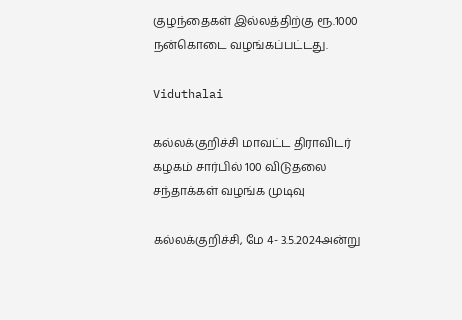குழந்தைகள் இல்லத்திற்கு ரூ.1000 நன்கொடை வழங்கப்பட்டது.

Viduthalai

கல்லக்குறிச்சி மாவட்ட திராவிடர் கழகம் சார்பில் 100 விடுதலை சந்தாக்கள் வழங்க முடிவு

கல்லக்குறிச்சி, மே 4- 3.5.2024அன்று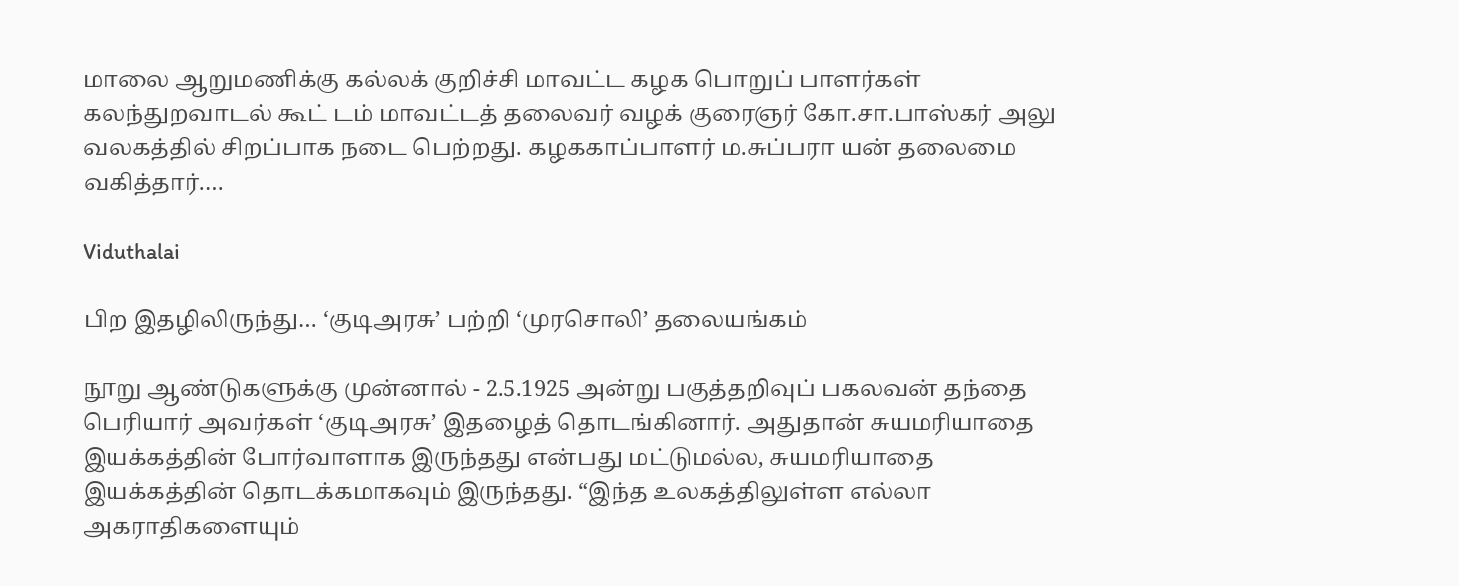மாலை ஆறுமணிக்கு கல்லக் குறிச்சி மாவட்ட கழக பொறுப் பாளர்கள் கலந்துறவாடல் கூட் டம் மாவட்டத் தலைவர் வழக் குரைஞர் கோ.சா.பாஸ்கர் அலு வலகத்தில் சிறப்பாக நடை பெற்றது. கழககாப்பாளர் ம.சுப்பரா யன் தலைமை வகித்தார்.…

Viduthalai

பிற இதழிலிருந்து… ‘குடிஅரசு’ பற்றி ‘முரசொலி’ தலையங்கம்

நூறு ஆண்டுகளுக்கு முன்னால் - 2.5.1925 அன்று பகுத்தறிவுப் பகலவன் தந்தை பெரியார் அவர்கள் ‘குடிஅரசு’ இதழைத் தொடங்கினார். அதுதான் சுயமரியாதை இயக்கத்தின் போர்வாளாக இருந்தது என்பது மட்டுமல்ல, சுயமரியாதை இயக்கத்தின் தொடக்கமாகவும் இருந்தது. “இந்த உலகத்திலுள்ள எல்லா அகராதிகளையும்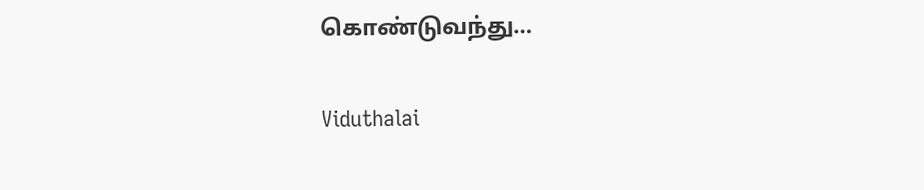கொண்டுவந்து…

Viduthalai